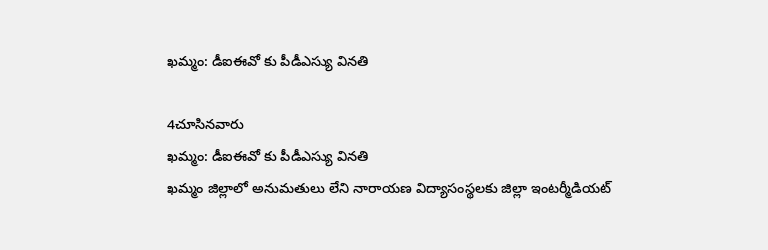ఖమ్మం: డీఐఈవో కు పీడీఎస్యు వినతి

4చూసినవారు
ఖమ్మం: డీఐఈవో కు పీడీఎస్యు వినతి
ఖమ్మం జిల్లాలో అనుమతులు లేని నారాయణ విద్యాసంస్థలకు జిల్లా ఇంటర్మీడియట్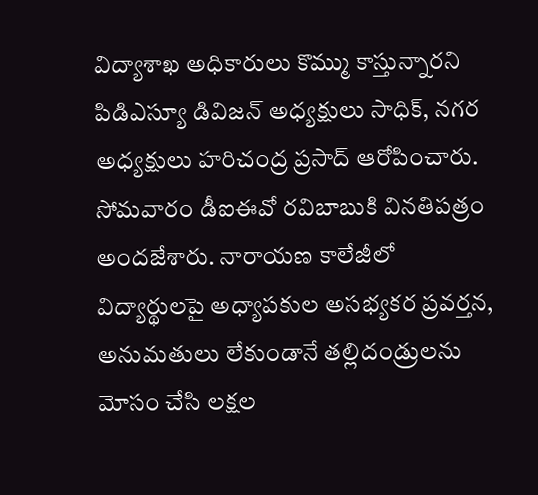విద్యాశాఖ అధికారులు కొమ్ము కాస్తున్నారని పిడిఎస్యూ డివిజన్ అధ్యక్షులు సాధిక్, నగర అధ్యక్షులు హరిచంద్ర ప్రసాద్ ఆరోపించారు. సోమవారం డీఐఈవో రవిబాబుకి వినతిపత్రం అందజేశారు. నారాయణ కాలేజీలో విద్యార్థులపై అధ్యాపకుల అసభ్యకర ప్రవర్తన, అనుమతులు లేకుండానే తల్లిదండ్రులను మోసం చేసి లక్షల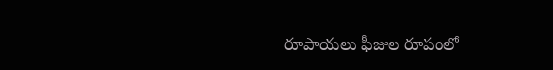రూపాయలు ఫీజుల రూపంలో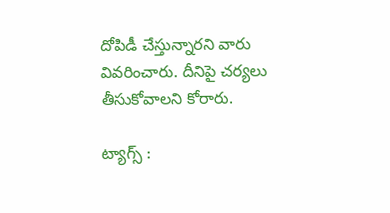దోపిడీ చేస్తున్నారని వారు వివరించారు. దీనిపై చర్యలు తీసుకోవాలని కోరారు.

ట్యాగ్స్ :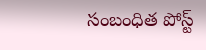సంబంధిత పోస్ట్